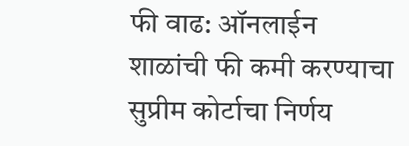फी वाढ: ऑनलाईन शाळांची फी कमी करण्याचा सुप्रीम कोर्टाचा निर्णय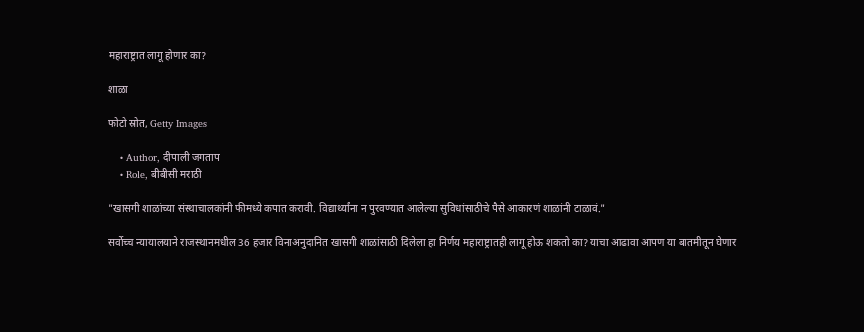महाराष्ट्रात लागू होणार का?

शाळा

फोटो स्रोत, Getty Images

    • Author, दीपाली जगताप
    • Role, बीबीसी मराठी

"खासगी शाळांच्या संस्थाचालकांनी फीमध्ये कपात करावी. विद्यार्थ्यांना न पुरवण्यात आलेल्या सुविधांसाठीचे पैसे आकारणं शाळांनी टाळावं."

सर्वोच्च न्यायालयाने राजस्थानमधील 36 हजार विनाअनुदानित खासगी शाळांसाठी दिलेला हा निर्णय महाराष्ट्रातही लागू होऊ शकतो का? याचा आढावा आपण या बातमीतून घेणार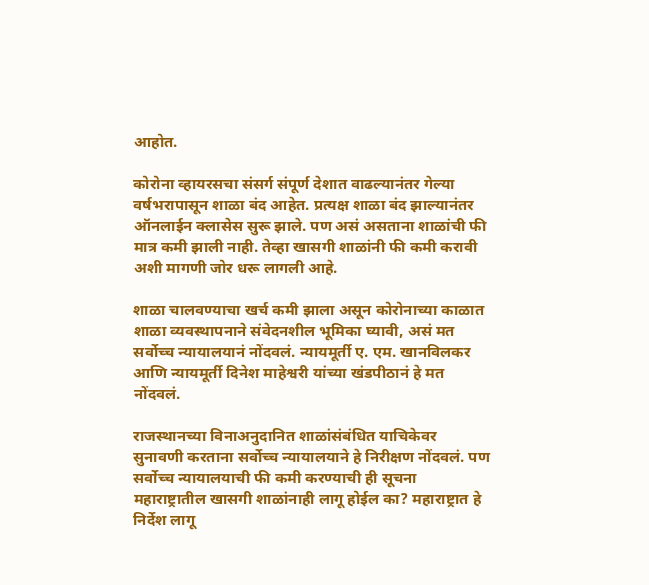आहोत.

कोरोना व्हायरसचा संसर्ग संपूर्ण देशात वाढल्यानंतर गेल्या वर्षभरापासून शाळा बंद आहेत. प्रत्यक्ष शाळा बंद झाल्यानंतर ऑनलाईन क्लासेस सुरू झाले. पण असं असताना शाळांची फी मात्र कमी झाली नाही. तेव्हा खासगी शाळांनी फी कमी करावी अशी मागणी जोर धरू लागली आहे.

शाळा चालवण्याचा खर्च कमी झाला असून कोरोनाच्या काळात शाळा व्यवस्थापनाने संवेदनशील भूमिका घ्यावी, असं मत सर्वोच्च न्यायालयानं नोंदवलं. न्यायमूर्ती ए. एम. खानविलकर आणि न्यायमूर्ती दिनेश माहेश्वरी यांच्या खंडपीठानं हे मत नोंदवलं.

राजस्थानच्या विनाअनुदानित शाळांसंबंधित याचिकेवर सुनावणी करताना सर्वोच्च न्यायालयाने हे निरीक्षण नोंदवलं. पण सर्वोच्च न्यायालयाची फी कमी करण्याची ही सूचना महाराष्ट्रातील खासगी शाळांनाही लागू होईल का? महाराष्ट्रात हे निर्देश लागू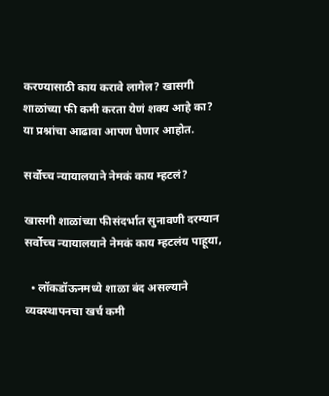करण्यासाठी काय करावे लागेल? खासगी शाळांच्या फी कमी करता येणं शक्य आहे का? या प्रश्नांचा आढावा आपण घेणार आहोत.

सर्वोच्च न्यायालयाने नेमकं काय म्हटलं?

खासगी शाळांच्या फीसंदर्भात सुनावणी दरम्यान सर्वोच्च न्यायालयाने नेमकं काय म्हटलंय पाहूया,

  • लॉकडॉऊनमध्ये शाळा बंद असल्याने व्यवस्थापनचा खर्च कमी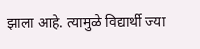झाला आहे. त्यामुळे विद्यार्थी ज्या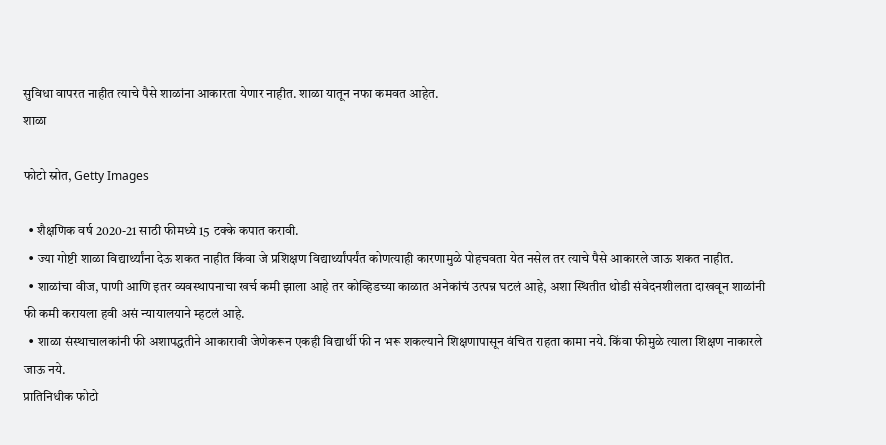सुविधा वापरत नाहीत त्याचे पैसे शाळांना आकारता येणार नाहीत. शाळा यातून नफा कमवत आहेत.
शाळा

फोटो स्रोत, Getty Images

  • शैक्षणिक वर्ष 2020-21 साठी फीमध्ये 15 टक्के कपात करावी.
  • ज्या गोष्टी शाळा विद्यार्थ्यांना देऊ शकत नाहीत किंवा जे प्रशिक्षण विद्यार्थ्यांपर्यंत कोणत्याही कारणामुळे पोहचवता येत नसेल तर त्याचे पैसे आकारले जाऊ शकत नाहीत.
  • शाळांचा वीज, पाणी आणि इतर व्यवस्थापनाचा खर्च कमी झाला आहे तर कोव्हिडच्या काळात अनेकांचं उत्पन्न घटलं आहे, अशा स्थितीत थोडी संवेदनशीलता दाखवून शाळांनी फी कमी करायला हवी असं न्यायालयाने म्हटलं आहे.
  • शाळा संस्थाचालकांनी फी अशापद्धतीने आकारावी जेणेकरून एकही विद्यार्थी फी न भरू शकल्याने शिक्षणापासून वंचित राहता कामा नये. किंवा फीमुळे त्याला शिक्षण नाकारले जाऊ नये.
प्रातिनिधीक फोटो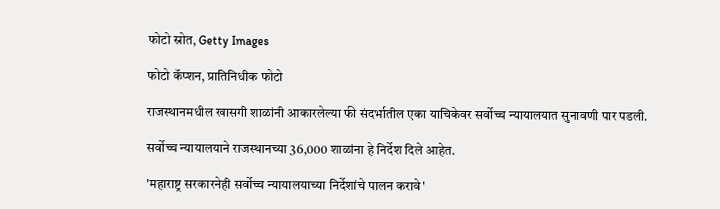फोटो स्रोत, Getty Images

फोटो कॅप्शन, प्रातिनिधीक फोटो

राजस्थानमधील खासगी शाळांनी आकारलेल्या फी संदर्भातील एका याचिकेवर सर्वोच्च न्यायालयात सुनावणी पार पडली.

सर्वोच्च न्यायालयाने राजस्थानच्या 36,000 शाळांना हे निर्देश दिले आहेत.

'महाराष्ट्र सरकारनेही सर्वोच्च न्यायालयाच्या निर्देशांचे पालन करावे'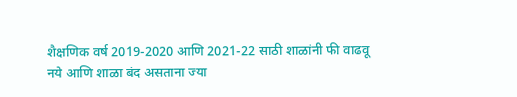शैक्षणिक वर्ष 2019-2020 आणि 2021-22 साठी शाळांनी फी वाढवू नये आणि शाळा बंद असताना ज्या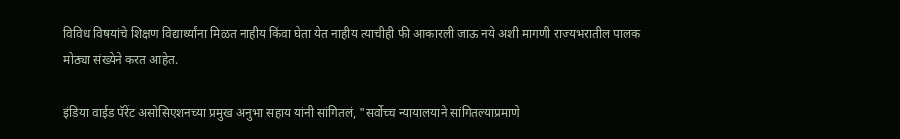विविध विषयांचे शिक्षण विद्यार्थ्यांना मिळत नाहीय किंवा घेता येत नाहीय त्याचीही फी आकारली जाऊ नये अशी मागणी राज्यभरातील पालक मोठ्या संख्येने करत आहेत.

इंडिया वाईड पॅरेंट असोसिएशनच्या प्रमुख अनुभा सहाय यांनी सांगितलं, "सर्वोच्च न्यायालयाने सांगितल्याप्रमाणे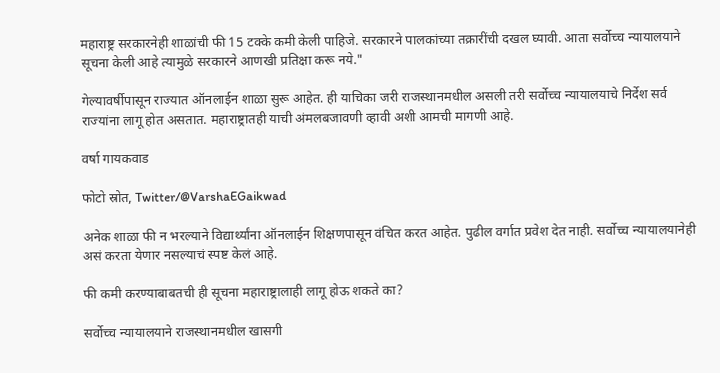महाराष्ट्र सरकारनेही शाळांची फी 15 टक्के कमी केली पाहिजे. सरकारने पालकांच्या तक्रारींची दखल घ्यावी. आता सर्वोच्च न्यायालयाने सूचना केली आहे त्यामुळे सरकारने आणखी प्रतिक्षा करू नये."

गेल्यावर्षीपासून राज्यात ऑनलाईन शाळा सुरू आहेत. ही याचिका जरी राजस्थानमधील असली तरी सर्वोच्च न्यायालयाचे निर्देश सर्व राज्यांना लागू होत असतात. महाराष्ट्रातही याची अंमलबजावणी व्हावी अशी आमची मागणी आहे.

वर्षा गायकवाड

फोटो स्रोत, Twitter/@VarshaEGaikwad

अनेक शाळा फी न भरल्याने विद्यार्थ्यांना ऑनलाईन शिक्षणपासून वंचित करत आहेत. पुढील वर्गात प्रवेश देत नाही. सर्वोच्च न्यायालयानेही असं करता येणार नसल्याचं स्पष्ट केलं आहे.

फी कमी करण्याबाबतची ही सूचना महाराष्ट्रालाही लागू होऊ शकते का?

सर्वोच्च न्यायालयाने राजस्थानमधील खासगी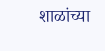शाळांच्या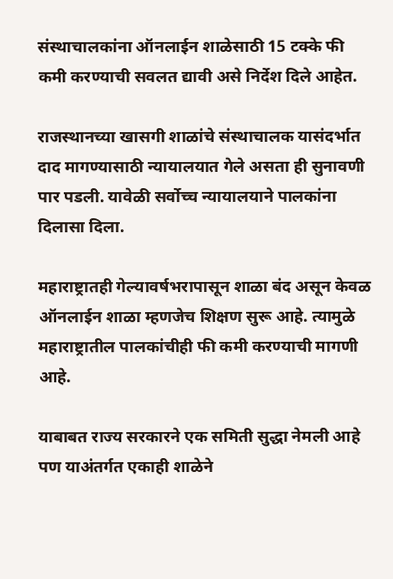संस्थाचालकांना ऑनलाईन शाळेसाठी 15 टक्के फी कमी करण्याची सवलत द्यावी असे निर्देश दिले आहेत.

राजस्थानच्या खासगी शाळांचे संस्थाचालक यासंदर्भात दाद मागण्यासाठी न्यायालयात गेले असता ही सुनावणी पार पडली. यावेळी सर्वोच्च न्यायालयाने पालकांना दिलासा दिला.

महाराष्ट्रातही गेल्यावर्षभरापासून शाळा बंद असून केवळ ऑनलाईन शाळा म्हणजेच शिक्षण सुरू आहे. त्यामुळे महाराष्ट्रातील पालकांचीही फी कमी करण्याची मागणी आहे.

याबाबत राज्य सरकारने एक समिती सुद्धा नेमली आहे पण याअंतर्गत एकाही शाळेने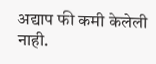अद्याप फी कमी केलेली नाही.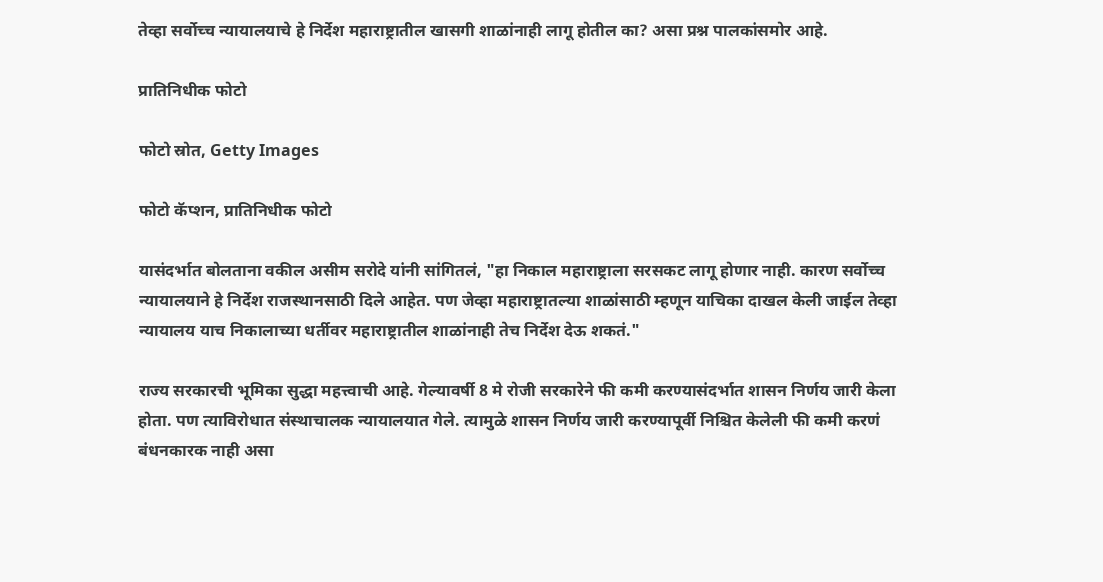तेव्हा सर्वोच्च न्यायालयाचे हे निर्देश महाराष्ट्रातील खासगी शाळांनाही लागू होतील का? असा प्रश्न पालकांसमोर आहे.

प्रातिनिधीक फोटो

फोटो स्रोत, Getty Images

फोटो कॅप्शन, प्रातिनिधीक फोटो

यासंदर्भात बोलताना वकील असीम सरोदे यांनी सांगितलं, "हा निकाल महाराष्ट्राला सरसकट लागू होणार नाही. कारण सर्वोच्च न्यायालयाने हे निर्देश राजस्थानसाठी दिले आहेत. पण जेव्हा महाराष्ट्रातल्या शाळांसाठी म्हणून याचिका दाखल केली जाईल तेव्हा न्यायालय याच निकालाच्या धर्तीवर महाराष्ट्रातील शाळांनाही तेच निर्देश देऊ शकतं."

राज्य सरकारची भूमिका सुद्धा महत्त्वाची आहे. गेल्यावर्षी 8 मे रोजी सरकारेने फी कमी करण्यासंदर्भात शासन निर्णय जारी केला होता. पण त्याविरोधात संस्थाचालक न्यायालयात गेले. त्यामुळे शासन निर्णय जारी करण्यापूर्वी निश्चित केलेली फी कमी करणं बंधनकारक नाही असा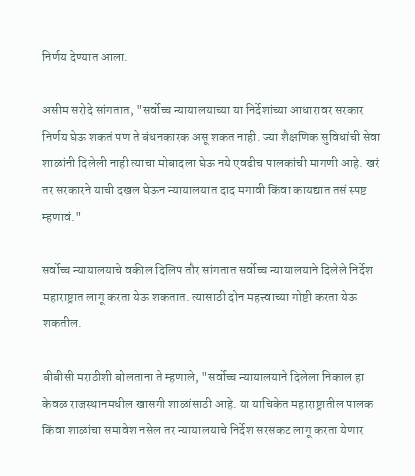निर्णय देण्यात आला.

असीम सरोदे सांगतात, "सर्वोच्च न्यायालयाच्या या निर्देशांच्या आधारावर सरकार निर्णय घेऊ शकतं पण ते बंधनकारक असू शकत नाही. ज्या शैक्षणिक सुविधांची सेवा शाळांनी दिलेली नाही त्याचा मोबादला घेऊ नये एवढीच पालकांची मागणी आहे. खरं तर सरकारने याची दखल घेऊन न्यायालयात दाद मगावी किंवा कायद्यात तसं स्पष्ट म्हणावं."

सर्वोच्च न्यायालयाचे वकील दिलिप तौर सांगतात सर्वोच्च न्यायालयाने दिलेले निर्देश महाराष्ट्रात लागू करता येऊ शकतात. त्यासाठी दोन महत्त्वाच्या गोष्टी करता येऊ शकतील.

बीबीसी मराठीशी बोलताना ते म्हणाले, "सर्वोच्च न्यायालयाने दिलेला निकाल हा केवळ राजस्थानमधील खासगी शाळांसाठी आहे. या याचिकेत महाराष्ट्रातील पालक किंवा शाळांचा समावेश नसेल तर न्यायालयाचे निर्देश सरसकट लागू करता येणार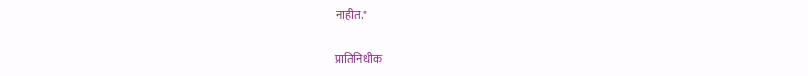नाहीत."

प्रातिनिधीक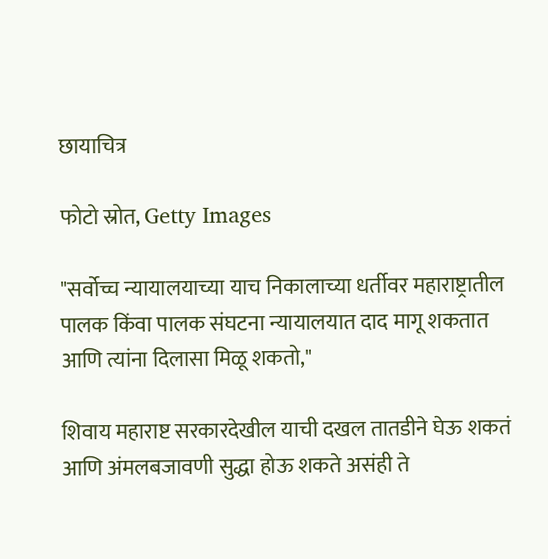छायाचित्र

फोटो स्रोत, Getty Images

"सर्वोच्च न्यायालयाच्या याच निकालाच्या धर्तीवर महाराष्ट्रातील पालक किंवा पालक संघटना न्यायालयात दाद मागू शकतात आणि त्यांना दिलासा मिळू शकतो,"

शिवाय महाराष्ट सरकारदेखील याची दखल तातडीने घेऊ शकतं आणि अंमलबजावणी सुद्धा होऊ शकते असंही ते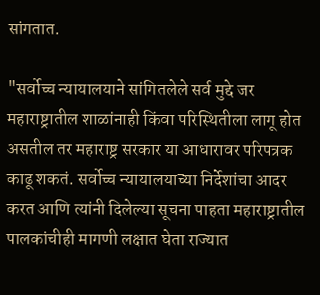सांगतात.

"सर्वोच्च न्यायालयाने सांगितलेले सर्व मुद्दे जर महाराष्ट्रातील शाळांनाही किंवा परिस्थितीला लागू होत असतील तर महाराष्ट्र सरकार या आधारावर परिपत्रक काढू शकतं. सर्वोच्च न्यायालयाच्या निर्देशांचा आदर करत आणि त्यांनी दिलेल्या सूचना पाहता महाराष्ट्रातील पालकांचीही मागणी लक्षात घेता राज्यात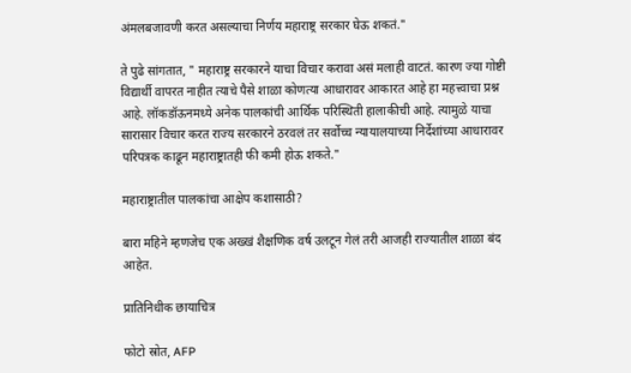अंमलबजावणी करत असल्याचा निर्णय महाराष्ट्र सरकार घेऊ शकतं."

ते पुढे सांगतात, " महाराष्ट्र सरकारने याचा विचार करावा असं मलाही वाटतं. कारण ज्या गोष्टी विद्यार्थी वापरत नाहीत त्याचे पैसे शाळा कोणत्या आधारावर आकारत आहे हा महत्त्वाचा प्रश्न आहे. लॉकडॉऊनमध्ये अनेक पालकांची आर्थिक परिस्थिती हालाकीची आहे. त्यामुळे याचा सारासार विचार करत राज्य सरकारने ठरवलं तर सर्वोच्च न्यायालयाच्या निर्देशांच्या आधारावर परिपत्रक काढून महाराष्ट्रातही फी कमी होऊ शकते."

महाराष्ट्रातील पालकांचा आक्षेप कशासाठी?

बारा महिने म्हणजेच एक अख्खं शैक्षणिक वर्ष उलटून गेलं तरी आजही राज्यातील शाळा बंद आहेत.

प्रातिनिधीक छायाचित्र

फोटो स्रोत, AFP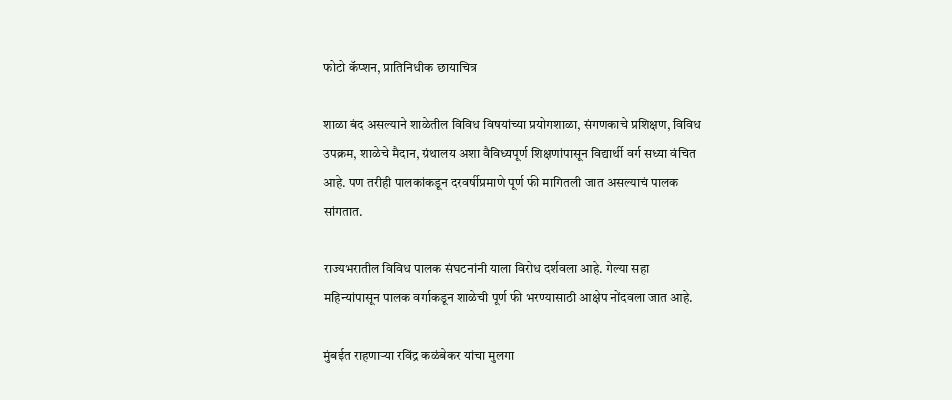फोटो कॅप्शन, प्रातिनिधीक छायाचित्र

शाळा बंद असल्याने शाळेतील विविध विषयांच्या प्रयोगशाळा, संगणकाचे प्रशिक्षण, विविध उपक्रम, शाळेचे मैदान, ग्रंथालय अशा वैविध्यपूर्ण शिक्षणांपासून विद्यार्थी वर्ग सध्या वंचित आहे. पण तरीही पालकांकडून दरवर्षीप्रमाणे पूर्ण फी मागितली जात असल्याचं पालक सांगतात.

राज्यभरातील विविध पालक संघटनांनी याला विरोध दर्शवला आहे. गेल्या सहा महिन्यांपासून पालक वर्गाकडून शाळेची पूर्ण फी भरण्यासाठी आक्षेप नोंदवला जात आहे.

मुंबईत राहणाऱ्या रविंद्र कळंबेकर यांचा मुलगा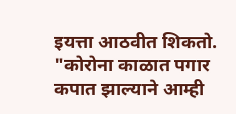इयत्ता आठवीत शिकतो. "कोरोना काळात पगार कपात झाल्याने आम्ही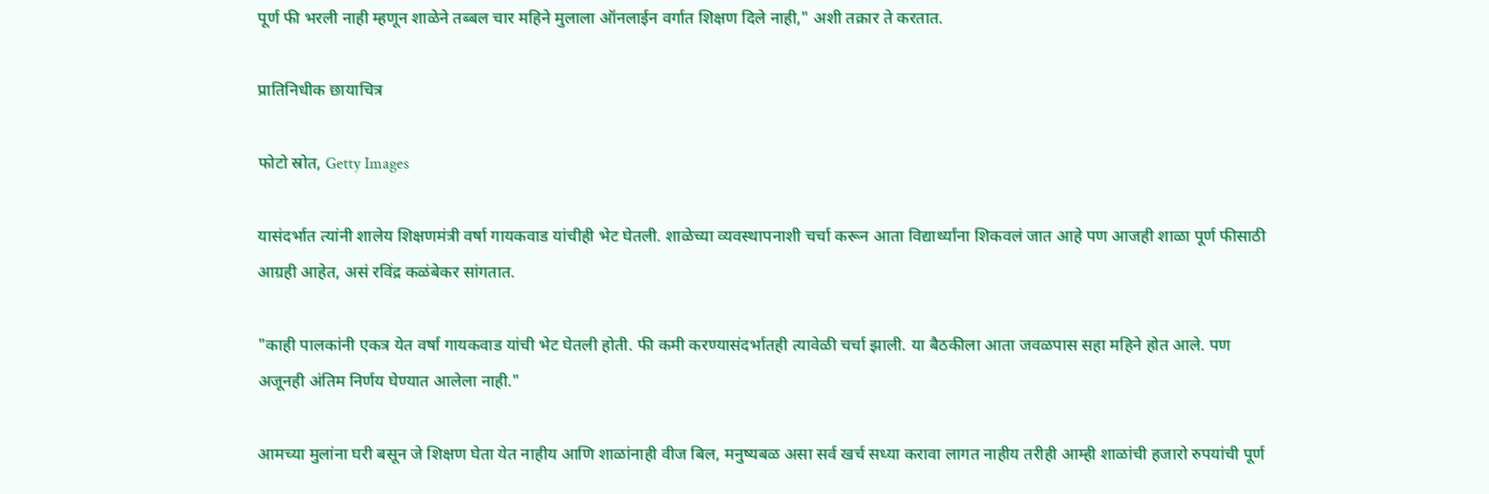पूर्ण फी भरली नाही म्हणून शाळेने तब्बल चार महिने मुलाला ऑनलाईन वर्गात शिक्षण दिले नाही," अशी तक्रार ते करतात.

प्रातिनिधीक छायाचित्र

फोटो स्रोत, Getty Images

यासंदर्भात त्यांनी शालेय शिक्षणमंत्री वर्षा गायकवाड यांचीही भेट घेतली. शाळेच्या व्यवस्थापनाशी चर्चा करून आता विद्यार्थ्यांना शिकवलं जात आहे पण आजही शाळा पूर्ण फीसाठी आग्रही आहेत, असं रविंद्र कळंबेकर सांगतात.

"काही पालकांनी एकत्र येत वर्षा गायकवाड यांची भेट घेतली होती. फी कमी करण्यासंदर्भातही त्यावेळी चर्चा झाली. या बैठकीला आता जवळपास सहा महिने होत आले. पण अजूनही अंतिम निर्णय घेण्यात आलेला नाही."

आमच्या मुलांना घरी बसून जे शिक्षण घेता येत नाहीय आणि शाळांनाही वीज बिल, मनुष्यबळ असा सर्व खर्च सध्या करावा लागत नाहीय तरीही आम्ही शाळांची हजारो रुपयांची पूर्ण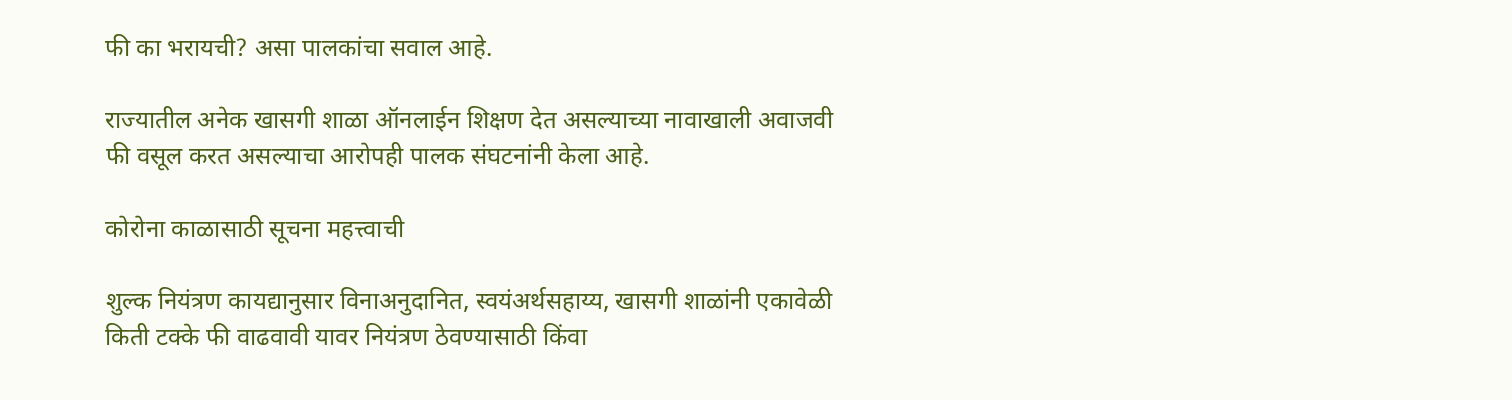फी का भरायची? असा पालकांचा सवाल आहे.

राज्यातील अनेक खासगी शाळा ऑनलाईन शिक्षण देत असल्याच्या नावाखाली अवाजवी फी वसूल करत असल्याचा आरोपही पालक संघटनांनी केला आहे.

कोरोना काळासाठी सूचना महत्त्वाची

शुल्क नियंत्रण कायद्यानुसार विनाअनुदानित, स्वयंअर्थसहाय्य, खासगी शाळांनी एकावेळी किती टक्के फी वाढवावी यावर नियंत्रण ठेवण्यासाठी किंवा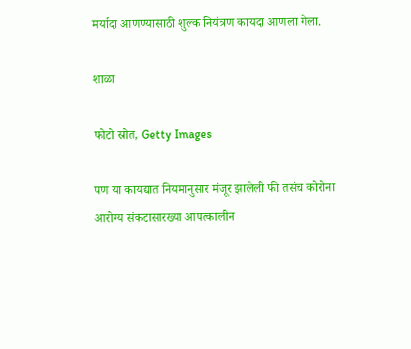मर्यादा आणण्यासाठी शुल्क नियंत्रण कायदा आणला गेला.

शाळा

फोटो स्रोत, Getty Images

पण या कायद्यात नियमानुसार मंजूर झालेली फी तसंच कोरोना आरोग्य संकटासारख्या आपत्कालीन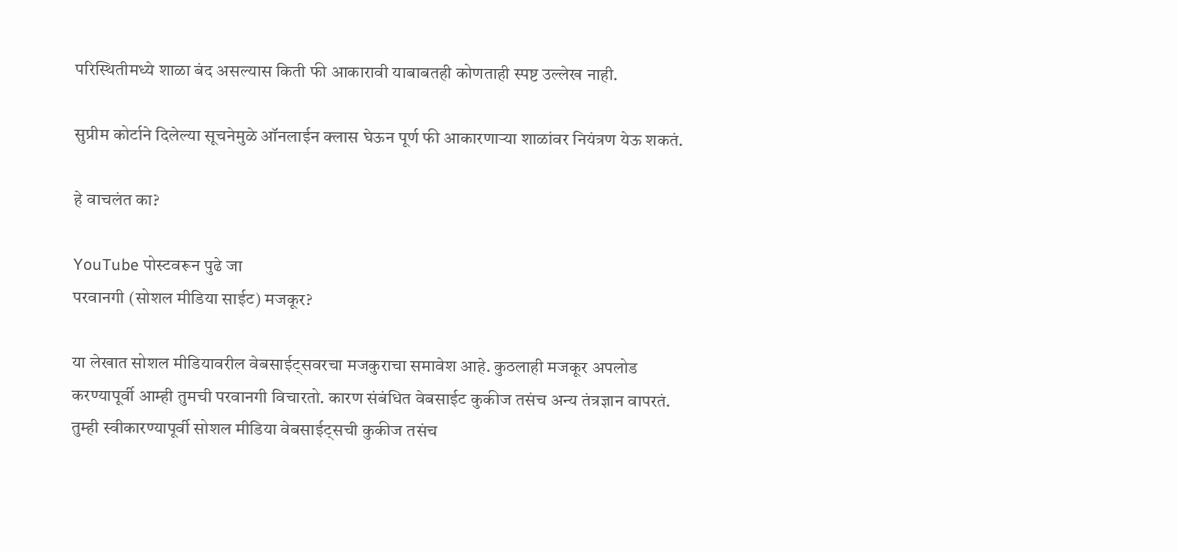परिस्थितीमध्ये शाळा बंद असल्यास किती फी आकारावी याबाबतही कोणताही स्पष्ट उल्लेख नाही.

सुप्रीम कोर्टाने दिलेल्या सूचनेमुळे ऑनलाईन क्लास घेऊन पूर्ण फी आकारणाऱ्या शाळांवर नियंत्रण येऊ शकतं.

हे वाचलंत का?

YouTube पोस्टवरून पुढे जा
परवानगी (सोशल मीडिया साईट) मजकूर?

या लेखात सोशल मीडियावरील वेबसाईट्सवरचा मजकुराचा समावेश आहे. कुठलाही मजकूर अपलोड करण्यापूर्वी आम्ही तुमची परवानगी विचारतो. कारण संबंधित वेबसाईट कुकीज तसंच अन्य तंत्रज्ञान वापरतं. तुम्ही स्वीकारण्यापूर्वी सोशल मीडिया वेबसाईट्सची कुकीज तसंच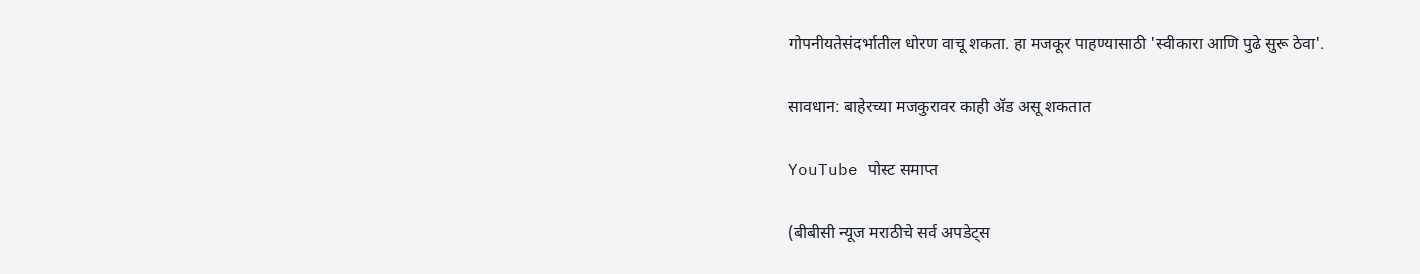गोपनीयतेसंदर्भातील धोरण वाचू शकता. हा मजकूर पाहण्यासाठी 'स्वीकारा आणि पुढे सुरू ठेवा'.

सावधान: बाहेरच्या मजकुरावर काही ॲड असू शकतात

YouTube पोस्ट समाप्त

(बीबीसी न्यूज मराठीचे सर्व अपडेट्स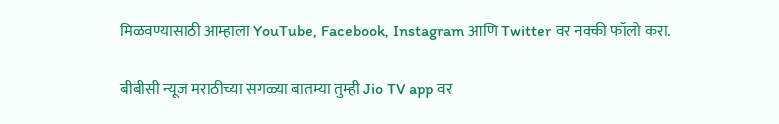मिळवण्यासाठी आम्हाला YouTube, Facebook, Instagram आणि Twitter वर नक्की फॉलो करा.

बीबीसी न्यूज मराठीच्या सगळ्या बातम्या तुम्ही Jio TV app वर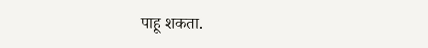पाहू शकता.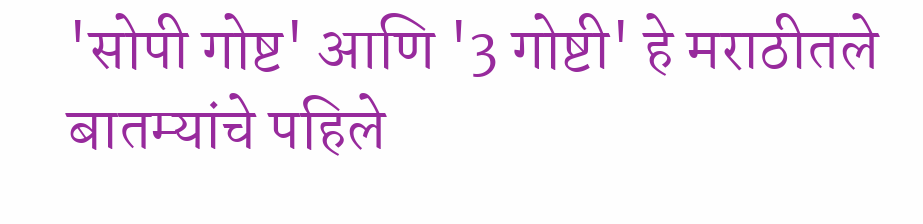'सोपी गोष्ट' आणि '3 गोष्टी' हे मराठीतले बातम्यांचे पहिले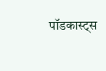पॉडकास्ट्स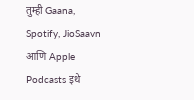तुम्ही Gaana, Spotify, JioSaavn आणि Apple Podcasts इथे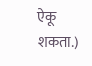ऐकू शकता.)